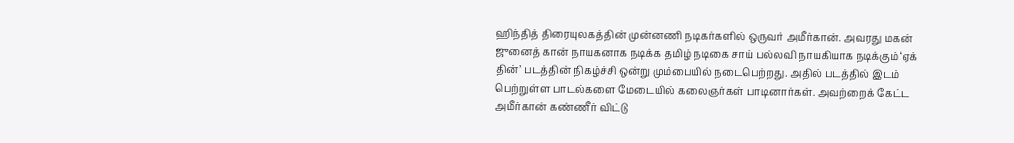ஹிந்தித் திரையுலகத்தின் முன்னணி நடிகர்களில் ஒருவர் அமீர்கான். அவரது மகன் ஜுனைத் கான் நாயகனாக நடிக்க தமிழ் நடிகை சாய் பல்லவி நாயகியாக நடிக்கும் ‘ஏக் தின்’ படத்தின் நிகழ்ச்சி ஒன்று மும்பையில் நடைபெற்றது. அதில் படத்தில் இடம் பெற்றுள்ள பாடல்களை மேடையில் கலைஞர்கள் பாடினார்கள். அவற்றைக் கேட்ட அமீர்கான் கண்ணீர் விட்டு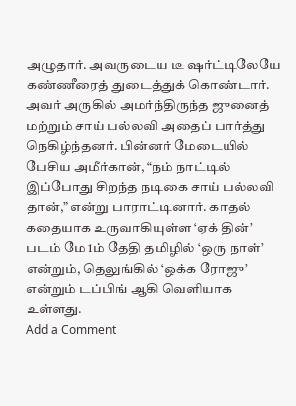அழுதார். அவருடைய டீ ஷர்ட்டிலேயே கண்ணீரைத் துடைத்துக் கொண்டார். அவர் அருகில் அமர்ந்திருந்த ஜுனைத் மற்றும் சாய் பல்லவி அதைப் பார்த்து நெகிழ்ந்தனர். பின்னர் மேடையில் பேசிய அமீர்கான், “நம் நாட்டில் இப்போது சிறந்த நடிகை சாய் பல்லவி தான்,” என்று பாராட்டினார். காதல் கதையாக உருவாகியுள்ள ‘ஏக் தின்’ படம் மே 1ம் தேதி தமிழில் ‘ஒரு நாள்’ என்றும், தெலுங்கில் ‘ஒக்க ரோஜு’ என்றும் டப்பிங் ஆகி வெளியாக உள்ளது.
Add a Comment